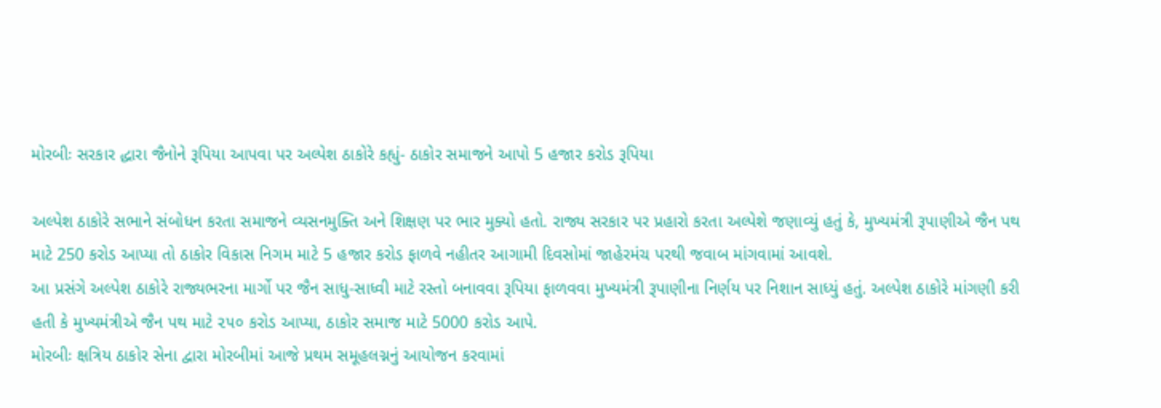મોરબીઃ સરકાર દ્ધારા જૈનોને રૂપિયા આપવા પર અલ્પેશ ઠાકોરે કહ્યું- ઠાકોર સમાજને આપો 5 હજાર કરોડ રૂપિયા

અલ્પેશ ઠાકોરે સભાને સંબોધન કરતા સમાજને વ્યસનમુક્તિ અને શિક્ષણ પર ભાર મુક્યો હતો. રાજ્ય સરકાર પર પ્રહારો કરતા અલ્પેશે જણાવ્યું હતું કે, મુખ્યમંત્રી રૂપાણીએ જૈન પથ માટે 250 કરોડ આપ્યા તો ઠાકોર વિકાસ નિગમ માટે 5 હજાર કરોડ ફાળવે નહીતર આગામી દિવસોમાં જાહેરમંચ પરથી જવાબ માંગવામાં આવશે.
આ પ્રસંગે અલ્પેશ ઠાકોરે રાજ્યભરના માર્ગો પર જૈન સાધુ-સાધ્વી માટે રસ્તો બનાવવા રૂપિયા ફાળવવા મુખ્યમંત્રી રૂપાણીના નિર્ણય પર નિશાન સાધ્યું હતું. અલ્પેશ ઠાકોરે માંગણી કરી હતી કે મુખ્યમંત્રીએ જૈન પથ માટે ૨૫૦ કરોડ આપ્યા, ઠાકોર સમાજ માટે 5000 કરોડ આપે.
મોરબીઃ ક્ષત્રિય ઠાકોર સેના દ્વારા મોરબીમાં આજે પ્રથમ સમૂહલગ્નનું આયોજન કરવામાં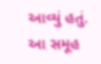આવ્યું હતું. આ સમૂહ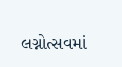લગ્નોત્સવમાં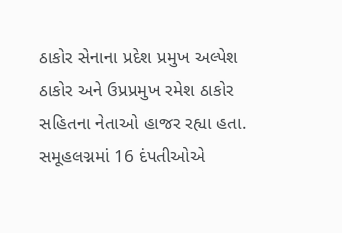ઠાકોર સેનાના પ્રદેશ પ્રમુખ અલ્પેશ ઠાકોર અને ઉપ્રપ્રમુખ રમેશ ઠાકોર સહિતના નેતાઓ હાજર રહ્યા હતા. સમૂહલગ્નમાં 16 દંપતીઓએ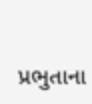પ્રભુતાના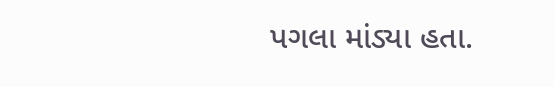પગલા માંડ્યા હતા.